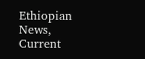Ethiopian News, Current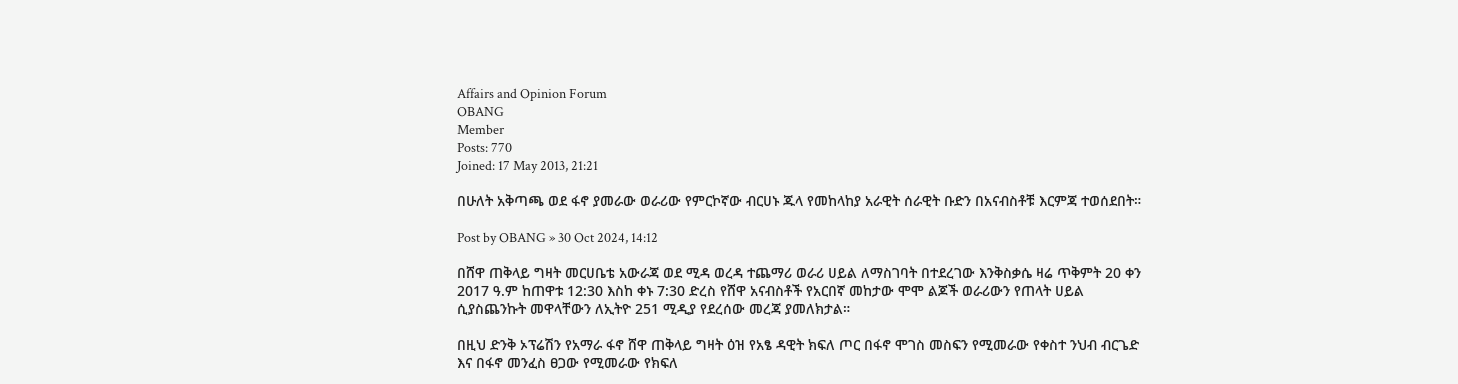Affairs and Opinion Forum
OBANG
Member
Posts: 770
Joined: 17 May 2013, 21:21

በሁለት አቅጣጫ ወደ ፋኖ ያመራው ወራሪው የምርኮኛው ብርሀኑ ጁላ የመከላከያ አራዊት ሰራዊት ቡድን በአናብስቶቹ እርምጃ ተወሰደበት።

Post by OBANG » 30 Oct 2024, 14:12

በሸዋ ጠቅላይ ግዛት መርሀቤቴ አውራጃ ወደ ሚዳ ወረዳ ተጨማሪ ወራሪ ሀይል ለማስገባት በተደረገው እንቅስቃሴ ዛሬ ጥቅምት 20 ቀን 2017 ዓ.ም ከጠዋቱ 12:30 እስከ ቀኑ 7:30 ድረስ የሸዋ አናብስቶች የአርበኛ መከታው ሞሞ ልጆች ወራሪውን የጠላት ሀይል ሲያስጨንኩት መዋላቸውን ለኢትዮ 251 ሚዲያ የደረሰው መረጃ ያመለክታል።

በዚህ ድንቅ ኦፕሬሽን የአማራ ፋኖ ሸዋ ጠቅላይ ግዛት ዕዝ የአፄ ዳዊት ክፍለ ጦር በፋኖ ሞገስ መስፍን የሚመራው የቀስተ ንህብ ብርጌድ እና በፋኖ መንፈስ ፀጋው የሚመራው የክፍለ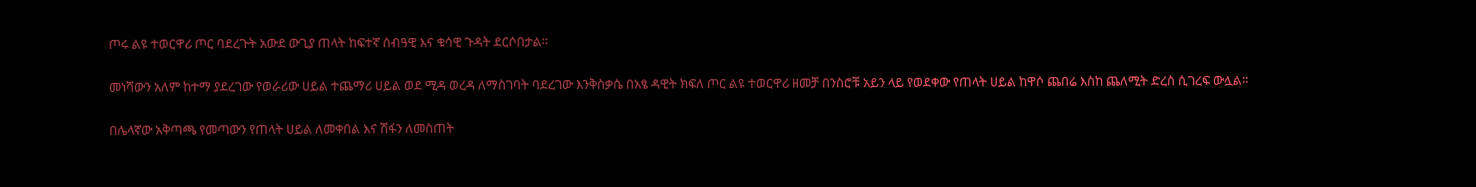ጦሩ ልዩ ተወርዋሪ ጦር ባደረጉት አውደ ውጊያ ጠላት ከፍተኛ ሰብዓዊ እና ቁሳዊ ጉዳት ደርሶበታል።

መነሻውን አለም ከተማ ያደረገው የወራሪው ሀይል ተጨማሪ ሀይል ወደ ሚዳ ወረዳ ለማስገባት ባደረገው እንቅስቃሴ በአፄ ዳዊት ክፍለ ጦር ልዩ ተወርዋሪ ዘመቻ በንስሮቹ አይን ላይ የወደቀው የጠላት ሀይል ከዋሶ ጨበሬ እስከ ጨለሚት ድረስ ሲገረፍ ውሏል።

በሌላኛው አቅጣጫ የመጣውን የጠላት ሀይል ለመቀበል እና ሽፋን ለመስጠት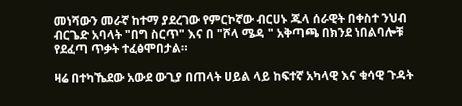መነሻውን መራኛ ከተማ ያደረገው የምርኮኛው ብርሀኑ ጁላ ሰራዊት በቀስተ ንህብ ብርጌድ አባላት "በግ ስርጥ" እና በ "ሾላ ሜዳ " አቅጣጫ በክንደ ነበልባሎቹ የደፈጣ ጥቃት ተፈፅሞበታል።

ዛሬ በተካኼደው አውደ ውጊያ በጠላት ሀይል ላይ ከፍተኛ አካላዊ እና ቁሳዊ ጉዳት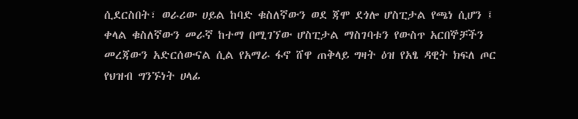ሲደርስበት፣ ወራሪው ሀይል ከባድ ቁስለኛውን ወደ ጃሞ ደጎሎ ሆስፒታል የጫነ ሲሆን ፤ ቀላል ቁስለኛውን መራኛ ከተማ በሚገኘው ሆስፒታል ማስገባቱን የውስጥ አርበኞቻችን መረጃውን አድርሰውናል ሲል የአማራ ፋኖ ሸዋ ጠቅላይ ግዛት ዕዝ የአፄ ዳዊት ክፍለ ጦር የህዝብ ግንኙነት ሀላፊ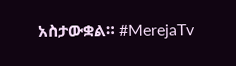አስታውቋል። #MerejaTv